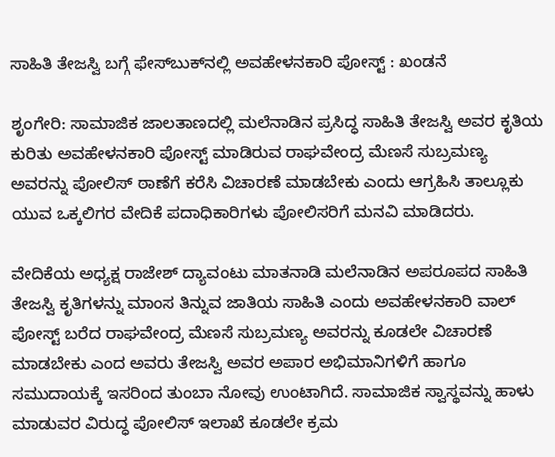ಸಾಹಿತಿ ತೇಜಸ್ವಿ ಬಗ್ಗೆ ಫೇಸ್‌ಬುಕ್‌ನಲ್ಲಿ ಅವಹೇಳನಕಾರಿ ಪೋಸ್ಟ್ : ಖಂಡನೆ

ಶೃಂಗೇರಿ: ಸಾಮಾಜಿಕ ಜಾಲತಾಣದಲ್ಲಿ ಮಲೆನಾಡಿನ ಪ್ರಸಿದ್ಧ ಸಾಹಿತಿ ತೇಜಸ್ವಿ ಅವರ ಕೃತಿಯ ಕುರಿತು ಅವಹೇಳನಕಾರಿ ಪೋಸ್ಟ್ ಮಾಡಿರುವ ರಾಘವೇಂದ್ರ ಮೆಣಸೆ ಸುಬ್ರಮಣ್ಯ ಅವರನ್ನು ಪೋಲಿಸ್ ಠಾಣೆಗೆ ಕರೆಸಿ ವಿಚಾರಣೆ ಮಾಡಬೇಕು ಎಂದು ಆಗ್ರಹಿಸಿ ತಾಲ್ಲೂಕು ಯುವ ಒಕ್ಕಲಿಗರ ವೇದಿಕೆ ಪದಾಧಿಕಾರಿಗಳು ಪೋಲಿಸರಿಗೆ ಮನವಿ ಮಾಡಿದರು.

ವೇದಿಕೆಯ ಅಧ್ಯಕ್ಷ ರಾಜೇಶ್ ದ್ಯಾವಂಟು ಮಾತನಾಡಿ ಮಲೆನಾಡಿನ ಅಪರೂಪದ ಸಾಹಿತಿ ತೇಜಸ್ವಿ ಕೃತಿಗಳನ್ನು ಮಾಂಸ ತಿನ್ನುವ ಜಾತಿಯ ಸಾಹಿತಿ ಎಂದು ಅವಹೇಳನಕಾರಿ ವಾಲ್ ಪೋಸ್ಟ್ ಬರೆದ ರಾಘವೇಂದ್ರ ಮೆಣಸೆ ಸುಬ್ರಮಣ್ಯ ಅವರನ್ನು ಕೂಡಲೇ ವಿಚಾರಣೆ ಮಾಡಬೇಕು ಎಂದ ಅವರು ತೇಜಸ್ವಿ ಅವರ ಅಪಾರ ಅಭಿಮಾನಿಗಳಿಗೆ ಹಾಗೂ ಸಮುದಾಯಕ್ಕೆ ಇಸರಿಂದ ತುಂಬಾ ನೋವು ಉಂಟಾಗಿದೆ. ಸಾಮಾಜಿಕ ಸ್ವಾಸ್ಥವನ್ನು ಹಾಳು ಮಾಡುವರ ವಿರುದ್ಧ ಪೋಲಿಸ್ ಇಲಾಖೆ ಕೂಡಲೇ ಕ್ರಮ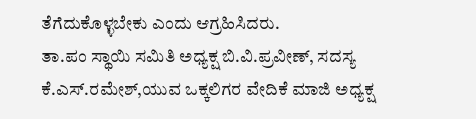ತೆಗೆದುಕೊಳ್ಳಬೇಕು ಎಂದು ಆಗ್ರಹಿಸಿದರು.
ತಾ.ಪಂ ಸ್ಥಾಯಿ ಸಮಿತಿ ಅಧ್ಯಕ್ಷ ಬಿ.ವಿ.ಪ್ರವೀಣ್, ಸದಸ್ಯ ಕೆ.ಎಸ್.ರಮೇಶ್,ಯುವ ಒಕ್ಕಲಿಗರ ವೇದಿಕೆ ಮಾಜಿ ಅಧ್ಯಕ್ಷ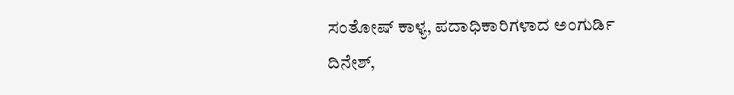ಸಂತೋಷ್ ಕಾಳ್ಯ, ಪದಾಧಿಕಾರಿಗಳಾದ ಅಂಗುರ್ಡಿ ದಿನೇಶ್,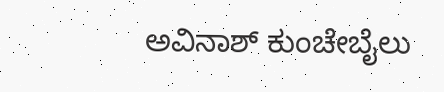ಅವಿನಾಶ್ ಕುಂಚೇಬೈಲು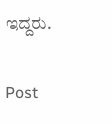ಇದ್ದರು.

Post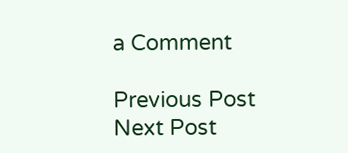a Comment

Previous Post Next Post